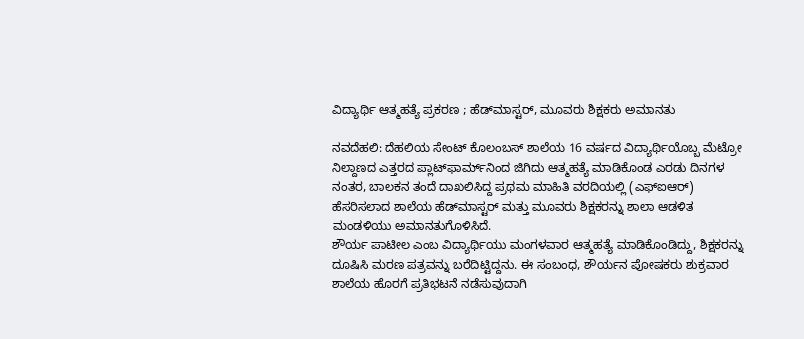ವಿದ್ಯಾರ್ಥಿ ಆತ್ಮಹತ್ಯೆ ಪ್ರಕರಣ ; ಹೆಡ್‌ಮಾಸ್ಟರ್, ಮೂವರು ಶಿಕ್ಷಕರು ಅಮಾನತು

ನವದೆಹಲಿ: ದೆಹಲಿಯ ಸೇಂಟ್ ಕೊಲಂಬಸ್ ಶಾಲೆಯ 16 ವರ್ಷದ ವಿದ್ಯಾರ್ಥಿಯೊಬ್ಬ ಮೆಟ್ರೋ ನಿಲ್ದಾಣದ ಎತ್ತರದ ಪ್ಲಾಟ್‌ಫಾರ್ಮ್‌ನಿಂದ ಜಿಗಿದು ಆತ್ಮಹತ್ಯೆ ಮಾಡಿಕೊಂಡ ಎರಡು ದಿನಗಳ ನಂತರ, ಬಾಲಕನ ತಂದೆ ದಾಖಲಿಸಿದ್ದ ಪ್ರಥಮ ಮಾಹಿತಿ ವರದಿಯಲ್ಲಿ (ಎಫ್‌ಐಆರ್) ಹೆಸರಿಸಲಾದ ಶಾಲೆಯ ಹೆಡ್‌ಮಾಸ್ಟರ್ ಮತ್ತು ಮೂವರು ಶಿಕ್ಷಕರನ್ನು ಶಾಲಾ ಆಡಳಿತ ಮಂಡಳಿಯು ಅಮಾನತುಗೊಳಿಸಿದೆ.
ಶೌರ್ಯ ಪಾಟೀಲ ಎಂಬ ವಿದ್ಯಾರ್ಥಿಯು ಮಂಗಳವಾರ ಆತ್ಮಹತ್ಯೆ ಮಾಡಿಕೊಂಡಿದ್ದು, ಶಿಕ್ಷಕರನ್ನು ದೂಷಿಸಿ ಮರಣ ಪತ್ರವನ್ನು ಬರೆದಿಟ್ಟಿದ್ದನು. ಈ ಸಂಬಂಧ, ಶೌರ್ಯನ ಪೋಷಕರು ಶುಕ್ರವಾರ ಶಾಲೆಯ ಹೊರಗೆ ಪ್ರತಿಭಟನೆ ನಡೆಸುವುದಾಗಿ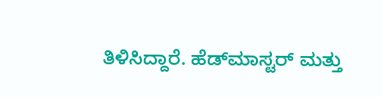ತಿಳಿಸಿದ್ದಾರೆ. ಹೆಡ್‌ಮಾಸ್ಟರ್ ಮತ್ತು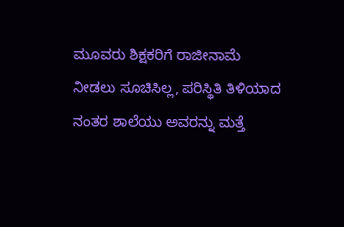ಮೂವರು ಶಿಕ್ಷಕರಿಗೆ ರಾಜೀನಾಮೆ ನೀಡಲು ಸೂಚಿಸಿಲ್ಲ, ಪರಿಸ್ಥಿತಿ ತಿಳಿಯಾದ ನಂತರ ಶಾಲೆಯು ಅವರನ್ನು ಮತ್ತೆ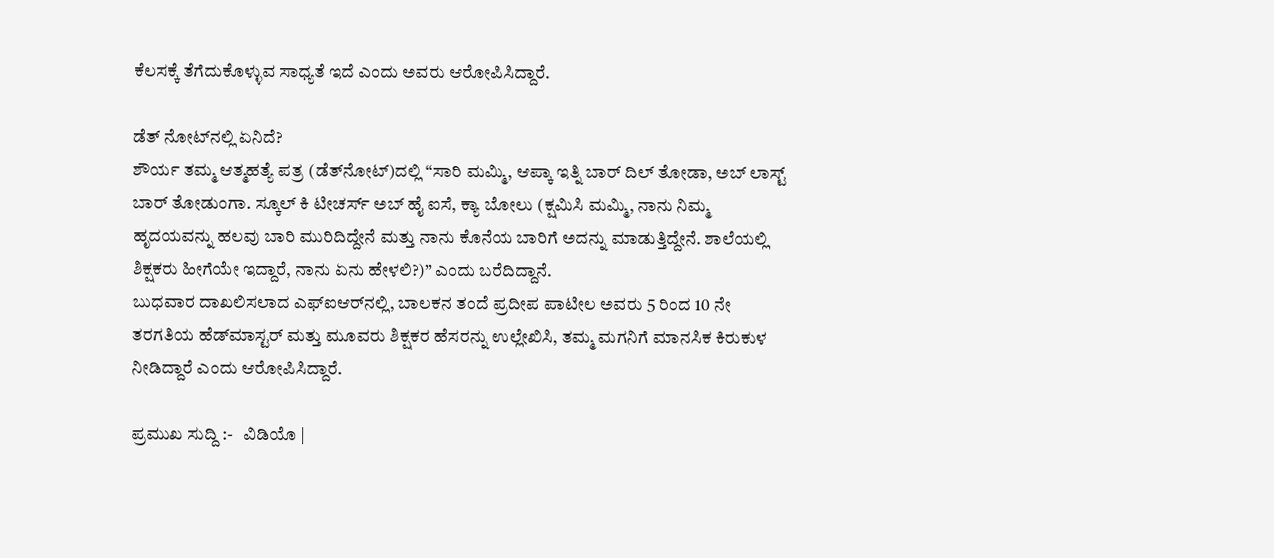ಕೆಲಸಕ್ಕೆ ತೆಗೆದುಕೊಳ್ಳುವ ಸಾಧ್ಯತೆ ಇದೆ ಎಂದು ಅವರು ಆರೋಪಿಸಿದ್ದಾರೆ.

ಡೆತ್‌ ನೋಟ್‌ನಲ್ಲಿ ಏನಿದೆ?
ಶೌರ್ಯ ತಮ್ಮ ಆತ್ಮಹತ್ಯೆ ಪತ್ರ (ಡೆತ್‌ನೋಟ್‌)ದಲ್ಲಿ “ಸಾರಿ ಮಮ್ಮಿ, ಆಪ್ಕಾ ಇತ್ನಿ ಬಾರ್ ದಿಲ್ ತೋಡಾ, ಅಬ್ ಲಾಸ್ಟ್ ಬಾರ್ ತೋಡುಂಗಾ. ಸ್ಕೂಲ್ ಕಿ ಟೀಚರ್ಸ್ ಅಬ್ ಹೈ ಐಸೆ, ಕ್ಯಾ ಬೋಲು (ಕ್ಷಮಿಸಿ ಮಮ್ಮಿ, ನಾನು ನಿಮ್ಮ ಹೃದಯವನ್ನು ಹಲವು ಬಾರಿ ಮುರಿದಿದ್ದೇನೆ ಮತ್ತು ನಾನು ಕೊನೆಯ ಬಾರಿಗೆ ಅದನ್ನು ಮಾಡುತ್ತಿದ್ದೇನೆ. ಶಾಲೆಯಲ್ಲಿ ಶಿಕ್ಷಕರು ಹೀಗೆಯೇ ಇದ್ದಾರೆ, ನಾನು ಏನು ಹೇಳಲಿ?)” ಎಂದು ಬರೆದಿದ್ದಾನೆ.
ಬುಧವಾರ ದಾಖಲಿಸಲಾದ ಎಫ್‌ಐಆರ್‌ನಲ್ಲಿ, ಬಾಲಕನ ತಂದೆ ಪ್ರದೀಪ ಪಾಟೀಲ ಅವರು 5 ರಿಂದ 10 ನೇ ತರಗತಿಯ ಹೆಡ್‌ಮಾಸ್ಟರ್ ಮತ್ತು ಮೂವರು ಶಿಕ್ಷಕರ ಹೆಸರನ್ನು ಉಲ್ಲೇಖಿಸಿ, ತಮ್ಮ ಮಗನಿಗೆ ಮಾನಸಿಕ ಕಿರುಕುಳ ನೀಡಿದ್ದಾರೆ ಎಂದು ಆರೋಪಿಸಿದ್ದಾರೆ.

ಪ್ರಮುಖ ಸುದ್ದಿ :-   ವಿಡಿಯೊ |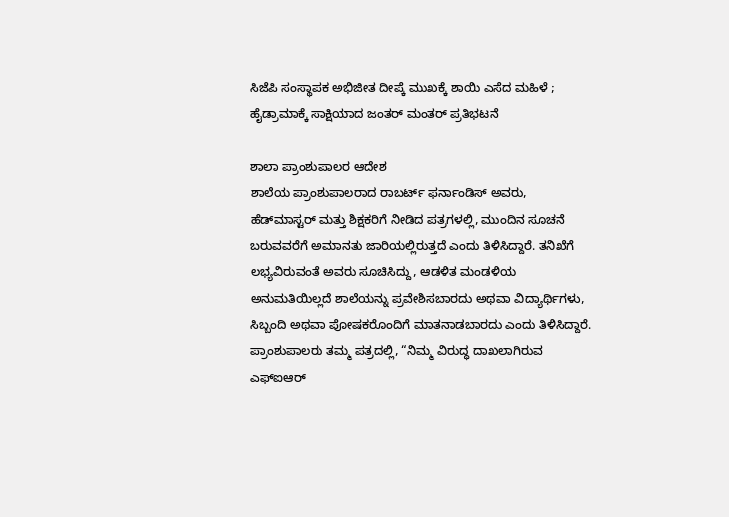ಸಿಜೆಪಿ ಸಂಸ್ಥಾಪಕ ಅಭಿಜೀತ ದೀಪ್ಕೆ ಮುಖಕ್ಕೆ ಶಾಯಿ ಎಸೆದ ಮಹಿಳೆ ; ಹೈಡ್ರಾಮಾಕ್ಕೆ ಸಾಕ್ಷಿಯಾದ ಜಂತರ್ ಮಂತರ್‌ ಪ್ರತಿಭಟನೆ

ಶಾಲಾ ಪ್ರಾಂಶುಪಾಲರ ಆದೇಶ
ಶಾಲೆಯ ಪ್ರಾಂಶುಪಾಲರಾದ ರಾಬರ್ಟ್ ಫರ್ನಾಂಡಿಸ್ ಅವರು, ಹೆಡ್‌ಮಾಸ್ಟರ್ ಮತ್ತು ಶಿಕ್ಷಕರಿಗೆ ನೀಡಿದ ಪತ್ರಗಳಲ್ಲಿ, ಮುಂದಿನ ಸೂಚನೆ ಬರುವವರೆಗೆ ಅಮಾನತು ಜಾರಿಯಲ್ಲಿರುತ್ತದೆ ಎಂದು ತಿಳಿಸಿದ್ದಾರೆ. ತನಿಖೆಗೆ ಲಭ್ಯವಿರುವಂತೆ ಅವರು ಸೂಚಿಸಿದ್ದು, ಆಡಳಿತ ಮಂಡಳಿಯ ಅನುಮತಿಯಿಲ್ಲದೆ ಶಾಲೆಯನ್ನು ಪ್ರವೇಶಿಸಬಾರದು ಅಥವಾ ವಿದ್ಯಾರ್ಥಿಗಳು, ಸಿಬ್ಬಂದಿ ಅಥವಾ ಪೋಷಕರೊಂದಿಗೆ ಮಾತನಾಡಬಾರದು ಎಂದು ತಿಳಿಸಿದ್ದಾರೆ.
ಪ್ರಾಂಶುಪಾಲರು ತಮ್ಮ ಪತ್ರದಲ್ಲಿ, “ನಿಮ್ಮ ವಿರುದ್ಧ ದಾಖಲಾಗಿರುವ ಎಫ್‌ಐಆರ್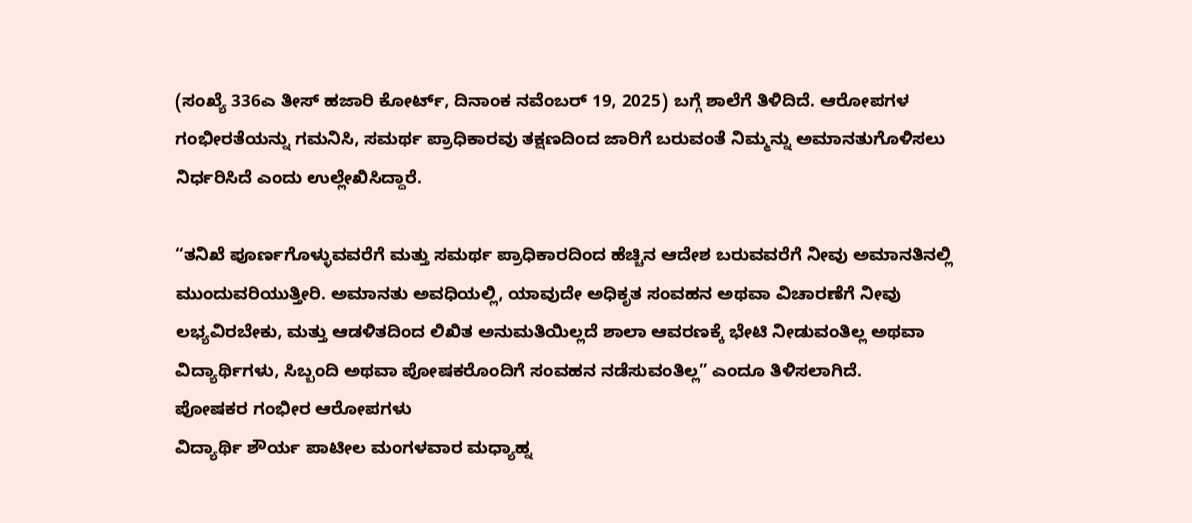(ಸಂಖ್ಯೆ 336ಎ ತೀಸ್ ಹಜಾರಿ ಕೋರ್ಟ್, ದಿನಾಂಕ ನವೆಂಬರ್ 19, 2025) ಬಗ್ಗೆ ಶಾಲೆಗೆ ತಿಳಿದಿದೆ. ಆರೋಪಗಳ ಗಂಭೀರತೆಯನ್ನು ಗಮನಿಸಿ, ಸಮರ್ಥ ಪ್ರಾಧಿಕಾರವು ತಕ್ಷಣದಿಂದ ಜಾರಿಗೆ ಬರುವಂತೆ ನಿಮ್ಮನ್ನು ಅಮಾನತುಗೊಳಿಸಲು ನಿರ್ಧರಿಸಿದೆ ಎಂದು ಉಲ್ಲೇಖಿಸಿದ್ದಾರೆ.

“ತನಿಖೆ ಪೂರ್ಣಗೊಳ್ಳುವವರೆಗೆ ಮತ್ತು ಸಮರ್ಥ ಪ್ರಾಧಿಕಾರದಿಂದ ಹೆಚ್ಚಿನ ಆದೇಶ ಬರುವವರೆಗೆ ನೀವು ಅಮಾನತಿನಲ್ಲಿ ಮುಂದುವರಿಯುತ್ತೀರಿ. ಅಮಾನತು ಅವಧಿಯಲ್ಲಿ, ಯಾವುದೇ ಅಧಿಕೃತ ಸಂವಹನ ಅಥವಾ ವಿಚಾರಣೆಗೆ ನೀವು ಲಭ್ಯವಿರಬೇಕು, ಮತ್ತು ಆಡಳಿತದಿಂದ ಲಿಖಿತ ಅನುಮತಿಯಿಲ್ಲದೆ ಶಾಲಾ ಆವರಣಕ್ಕೆ ಭೇಟಿ ನೀಡುವಂತಿಲ್ಲ ಅಥವಾ ವಿದ್ಯಾರ್ಥಿಗಳು, ಸಿಬ್ಬಂದಿ ಅಥವಾ ಪೋಷಕರೊಂದಿಗೆ ಸಂವಹನ ನಡೆಸುವಂತಿಲ್ಲ” ಎಂದೂ ತಿಳಿಸಲಾಗಿದೆ.
ಪೋಷಕರ ಗಂಭೀರ ಆರೋಪಗಳು
ವಿದ್ಯಾರ್ಥಿ ಶೌರ್ಯ ಪಾಟೀಲ ಮಂಗಳವಾರ ಮಧ್ಯಾಹ್ನ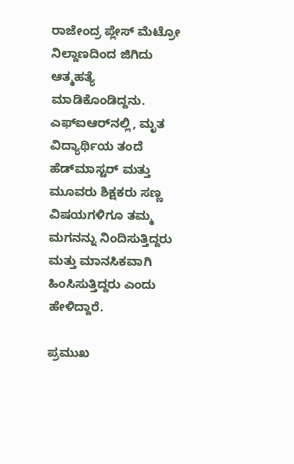ರಾಜೇಂದ್ರ ಪ್ಲೇಸ್ ಮೆಟ್ರೋ ನಿಲ್ದಾಣದಿಂದ ಜಿಗಿದು ಆತ್ಮಹತ್ಯೆ ಮಾಡಿಕೊಂಡಿದ್ದನು. ಎಫ್‌ಐಆರ್‌ನಲ್ಲಿ, ಮೃತ ವಿದ್ಯಾರ್ಥಿಯ ತಂದೆ ಹೆಡ್‌ಮಾಸ್ಟರ್ ಮತ್ತು ಮೂವರು ಶಿಕ್ಷಕರು ಸಣ್ಣ ವಿಷಯಗಳಿಗೂ ತಮ್ಮ ಮಗನನ್ನು ನಿಂದಿಸುತ್ತಿದ್ದರು ಮತ್ತು ಮಾನಸಿಕವಾಗಿ ಹಿಂಸಿಸುತ್ತಿದ್ದರು ಎಂದು ಹೇಳಿದ್ದಾರೆ.

ಪ್ರಮುಖ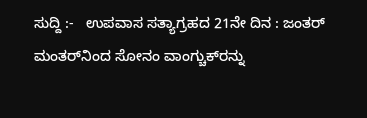ಸುದ್ದಿ :-   ಉಪವಾಸ ಸತ್ಯಾಗ್ರಹದ 21ನೇ ದಿನ : ಜಂತರ್ ಮಂತರ್‌ನಿಂದ ಸೋನಂ ವಾಂಗ್ಚುಕ್‌ರನ್ನು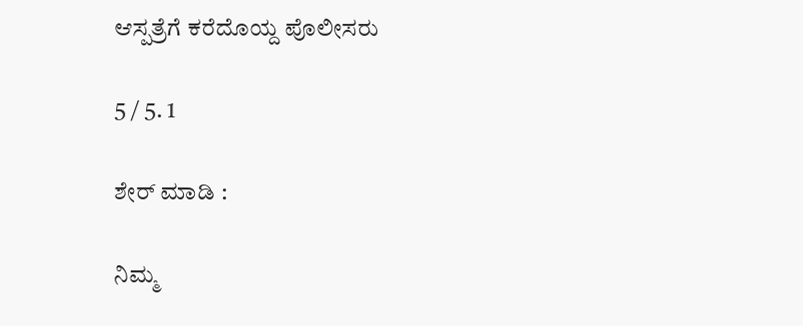ಆಸ್ಪತ್ರೆಗೆ ಕರೆದೊಯ್ದ ಪೊಲೀಸರು

5 / 5. 1

ಶೇರ್ ಮಾಡಿ :

ನಿಮ್ಮ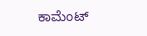ಕಾಮೆಂಟ್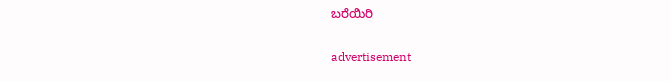ಬರೆಯಿರಿ

advertisement